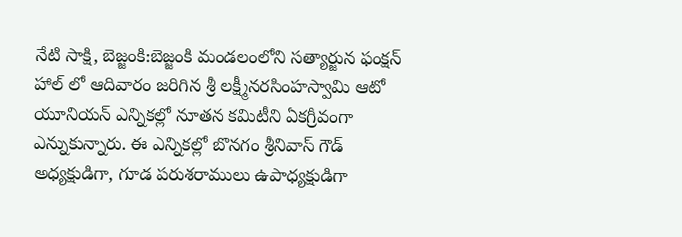నేటి సాక్షి, బెజ్జంకి:బెజ్జంకి మండలంలోని సత్యార్జున ఫంక్షన్ హాల్ లో ఆదివారం జరిగిన శ్రీ లక్ష్మీనరసింహస్వామి ఆటో యూనియన్ ఎన్నికల్లో నూతన కమిటీని ఏకగ్రీవంగా ఎన్నుకున్నారు. ఈ ఎన్నికల్లో బొనగం శ్రీనివాస్ గౌడ్ అధ్యక్షుడిగా, గూడ పరుశరాములు ఉపాధ్యక్షుడిగా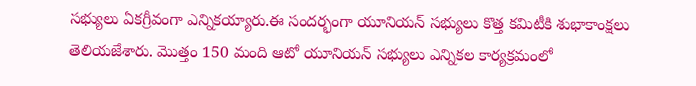సభ్యులు ఏకగ్రీవంగా ఎన్నికయ్యారు.ఈ సందర్భంగా యూనియన్ సభ్యులు కొత్త కమిటీకి శుభాకాంక్షలు తెలియజేశారు. మొత్తం 150 మంది ఆటో యూనియన్ సభ్యులు ఎన్నికల కార్యక్రమంలో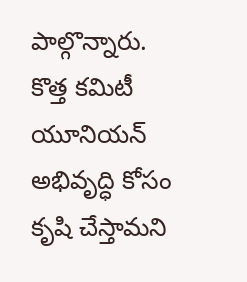పాల్గొన్నారు. కొత్త కమిటీ యూనియన్ అభివృద్ధి కోసం కృషి చేస్తామని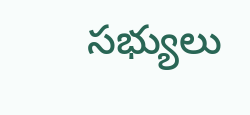సభ్యులు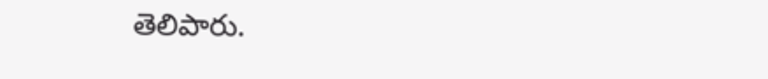తెలిపారు.